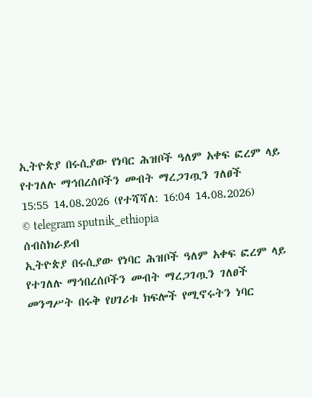ኢትዮጵያ በሩሲያው የነባር ሕዝቦች ዓለም አቀፍ ፎረም ላይ የተገለሉ ማኅበረሰቦችን መብት ማረጋገጧን ገለፀች
15:55 14.08.2026 (የተሻሻለ: 16:04 14.08.2026)
© telegram sputnik_ethiopia
ሰብስክራይብ
ኢትዮጵያ በሩሲያው የነባር ሕዝቦች ዓለም አቀፍ ፎረም ላይ የተገለሉ ማኅበረሰቦችን መብት ማረጋገጧን ገለፀች
መንግሥት በሩቅ የሀገሪቱ ክፍሎች የሚኖሩትን ነባር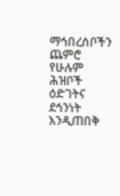ማኅበረሰቦችን ጨምሮ የሁሉም ሕዝቦች ዕድገትና ደኅንነት እንዲጠበቅ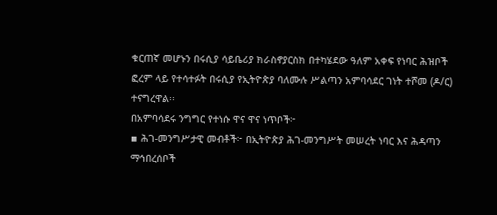ቁርጠኛ መሆኑን በሩሲያ ሳይቤሪያ ክራስኖያርስክ በተካሄደው ዓለም አቀፍ የነባር ሕዝቦች ፎረም ላይ የተሳተፉት በሩሲያ የኢትዮጵያ ባለሙሉ ሥልጣን አምባሳደር ገነት ተሾመ (ዶ/ር) ተናግረዋል፡፡
በአምባሳደሩ ንግግር የተነሱ ዋና ዋና ነጥቦች፦
▪ ሕገ-መንግሥታዊ መብቶች፦ በኢትዮጵያ ሕገ-መንግሥት መሠረት ነባር እና ሕዳጣን ማኅበረሰቦች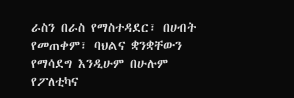ራስን በራስ የማስተዳደር፣ በሀብት የመጠቀም፣ ባህልና ቋንቋቸውን የማሳደግ እንዲሁም በሁሉም የፖለቲካና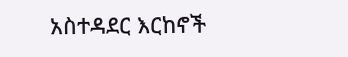አስተዳደር እርከኖች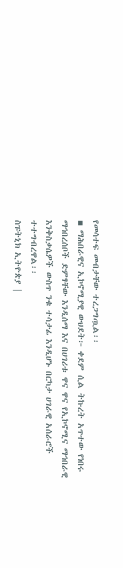የመሳተፍ መብታቸው ተረጋግጧል፡፡
▪ ማሕበራዊና ኢኮኖሚያዊ ውህደት፦ ቀደም ሲል ትኩረት አጥተው የነበሩ ማኅበረሰቦች ድምፃቸው እንዲሰማ እና በሀገሪቱ ዋና ዋና የኢኮኖሚና ማኅበራዊ እንቅስቃሴዎች ውስጥ ንቁ ተሳታፊ እንዲሆኑ በርካታ ሀገራዊ አሰራሮች ተተግብረዋል፡፡
ስፑትኒክ ኢትዮጵያ |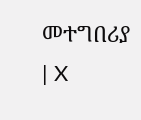መተግበሪያ | X